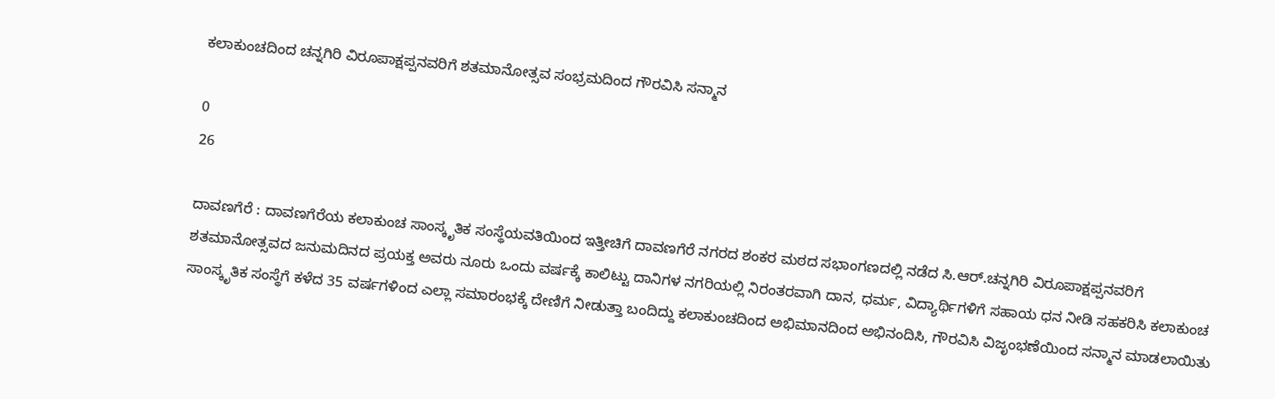ಕಲಾಕುಂಚದಿಂದ ಚನ್ನಗಿರಿ ವಿರೂಪಾಕ್ಷಪ್ಪನವರಿಗೆ ಶತಮಾನೋತ್ಸವ ಸಂಭ್ರಮದಿಂದ ಗೌರವಿಸಿ ಸನ್ಮಾನ

0
26

ದಾವಣಗೆರೆ : ದಾವಣಗೆರೆಯ ಕಲಾಕುಂಚ ಸಾಂಸ್ಕೃತಿಕ ಸಂಸ್ಥೆಯವತಿಯಿಂದ ಇತ್ತೀಚಿಗೆ ದಾವಣಗೆರೆ ನಗರದ ಶಂಕರ ಮಠದ ಸಭಾಂಗಣದಲ್ಲಿ ನಡೆದ ಸಿ.ಆರ್.ಚನ್ನಗಿರಿ ವಿರೂಪಾಕ್ಷಪ್ಪನವರಿಗೆ ಶತಮಾನೋತ್ಸವದ ಜನುಮದಿನದ ಪ್ರಯಕ್ತ ಅವರು ನೂರು ಒಂದು ವರ್ಷಕ್ಕೆ ಕಾಲಿಟ್ಟು ದಾನಿಗಳ ನಗರಿಯಲ್ಲಿ ನಿರಂತರವಾಗಿ ದಾನ, ಧರ್ಮ, ವಿದ್ಯಾರ್ಥಿಗಳಿಗೆ ಸಹಾಯ ಧನ ನೀಡಿ ಸಹಕರಿಸಿ ಕಲಾಕುಂಚ ಸಾಂಸ್ಕೃತಿಕ ಸಂಸ್ಥೆಗೆ ಕಳೆದ 35 ವರ್ಷಗಳಿಂದ ಎಲ್ಲಾ ಸಮಾರಂಭಕ್ಕೆ ದೇಣಿಗೆ ನೀಡುತ್ತಾ ಬಂದಿದ್ದು ಕಲಾಕುಂಚದಿಂದ ಅಭಿಮಾನದಿಂದ ಅಭಿನಂದಿಸಿ, ಗೌರವಿಸಿ ವಿಜೃಂಭಣೆಯಿಂದ ಸನ್ಮಾನ ಮಾಡಲಾಯಿತು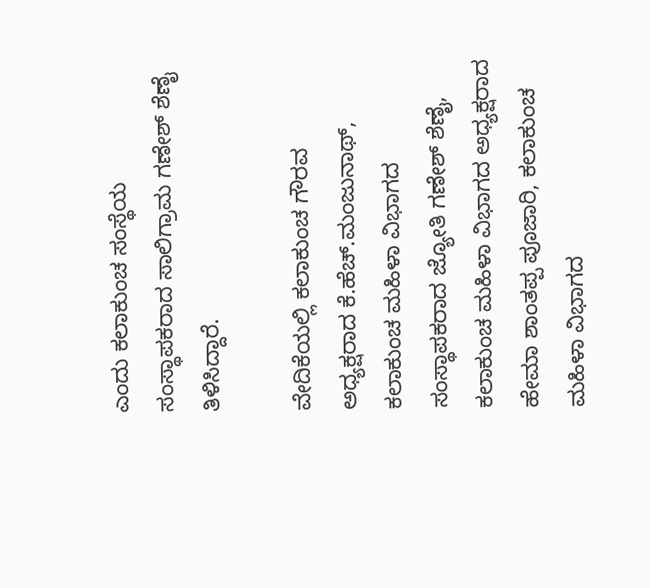ಎಂದು ಕಲಾಕುಂಚ ಸಂಸ್ಥೆಯ ಸಂಸ್ಥಾಪಕರಾದ ಸಾಲಿಗ್ರಾಮ ಗಣೇಶ್ ಶೆಣೈ ತಿಳಿಸಿದ್ದಾರೆ.

ವೇದಿಕೆಯಲ್ಲಿ ಕಲಾಕುಂಚ ಗೌರವ ಅಧ್ಯಕ್ಷರಾದ ಕೆ.ಹೆಚ್.ಮಂಜುನಾಥ್, ಕಲಾಕುಂಚ ಮಹಿಳಾ ವಿಭಾಗದ ಸಂಸ್ಥಾಪಕರಾದ ಜ್ಯೋತಿ ಗಣೇಶ್ ಶೆಣೈ, ಕಲಾಕುಂಚ ಮಹಿಳಾ ವಿಭಾಗದ ಅಧ್ಯಕ್ಷರಾದ ಹೇಮಾ ಶಾಂತಪ್ಪ ಪೂಜಾರಿ, ಕಲಾಕುಂಚ ಮಹಿಳಾ ವಿಭಾಗದ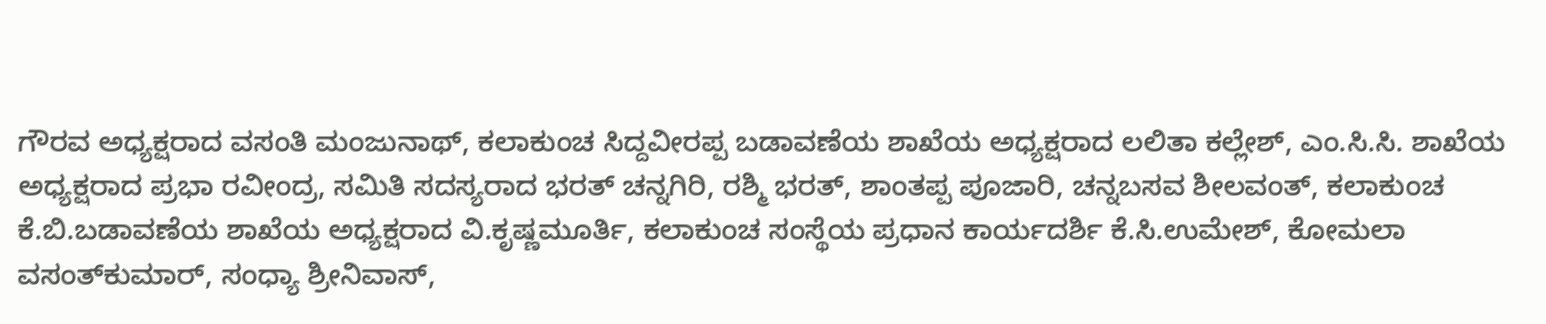ಗೌರವ ಅಧ್ಯಕ್ಷರಾದ ವಸಂತಿ ಮಂಜುನಾಥ್, ಕಲಾಕುಂಚ ಸಿದ್ದವೀರಪ್ಪ ಬಡಾವಣೆಯ ಶಾಖೆಯ ಅಧ್ಯಕ್ಷರಾದ ಲಲಿತಾ ಕಲ್ಲೇಶ್, ಎಂ.ಸಿ.ಸಿ. ಶಾಖೆಯ ಅಧ್ಯಕ್ಷರಾದ ಪ್ರಭಾ ರವೀಂದ್ರ, ಸಮಿತಿ ಸದಸ್ಯರಾದ ಭರತ್ ಚನ್ನಗಿರಿ, ರಶ್ಮಿ ಭರತ್, ಶಾಂತಪ್ಪ ಪೂಜಾರಿ, ಚನ್ನಬಸವ ಶೀಲವಂತ್, ಕಲಾಕುಂಚ ಕೆ.ಬಿ.ಬಡಾವಣೆಯ ಶಾಖೆಯ ಅಧ್ಯಕ್ಷರಾದ ವಿ.ಕೃಷ್ಣಮೂರ್ತಿ, ಕಲಾಕುಂಚ ಸಂಸ್ಥೆಯ ಪ್ರಧಾನ ಕಾರ್ಯದರ್ಶಿ ಕೆ.ಸಿ.ಉಮೇಶ್, ಕೋಮಲಾ ವಸಂತ್‌ಕುಮಾರ್, ಸಂಧ್ಯಾ ಶ್ರೀನಿವಾಸ್,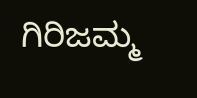ಗಿರಿಜಮ್ಮ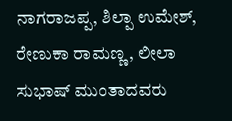ನಾಗರಾಜಪ್ಪ, ಶಿಲ್ಪಾ ಉಮೇಶ್, ರೇಣುಕಾ ರಾಮಣ್ಣ, ಲೀಲಾ ಸುಭಾಷ್ ಮುಂತಾದವರು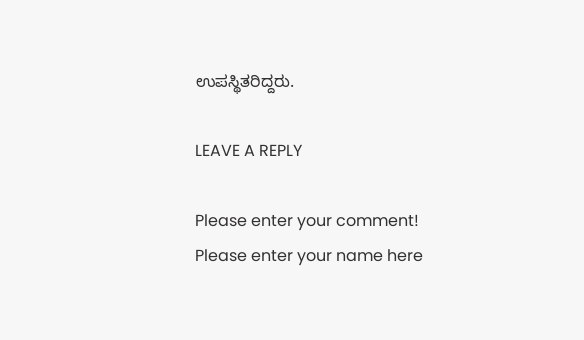ಉಪಸ್ಥಿತರಿದ್ದರು.

LEAVE A REPLY

Please enter your comment!
Please enter your name here